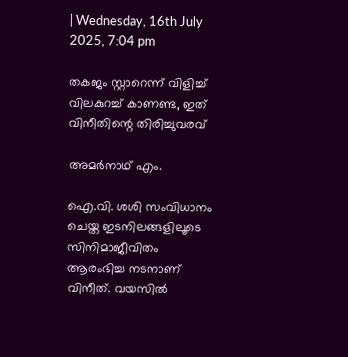| Wednesday, 16th July 2025, 7:04 pm

തകജം സ്റ്റാറെന്ന് വിളിച്ച് വിലകുറച്ച് കാണണ്ട, ഇത് വിനീതിന്റെ തിരിച്ചുവരവ്

അമര്‍നാഥ് എം.

ഐ.വി. ശശി സംവിധാനം ചെയ്ത ഇടനിലങ്ങളിലൂടെ സിനിമാജീവിതം ആരംഭിച്ച നടനാണ് വിനീത്. വയസില്‍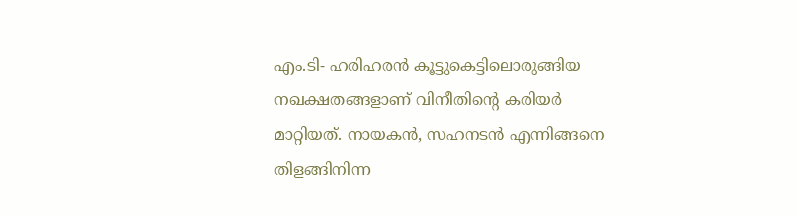എം.ടി- ഹരിഹരന്‍ കൂട്ടുകെട്ടിലൊരുങ്ങിയ നഖക്ഷതങ്ങളാണ് വിനീതിന്റെ കരിയര്‍ മാറ്റിയത്. നായകന്‍, സഹനടന്‍ എന്നിങ്ങനെ തിളങ്ങിനിന്ന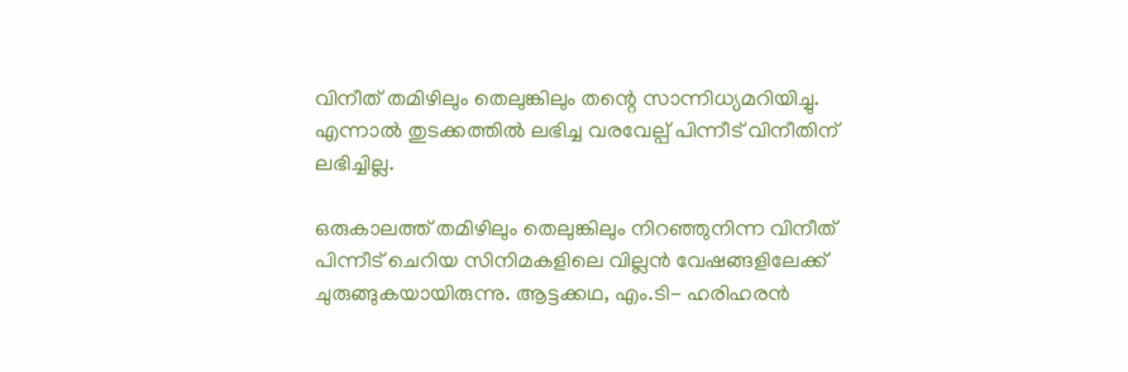വിനീത് തമിഴിലും തെലുങ്കിലും തന്റെ സാന്നിധ്യമറിയിച്ചു. എന്നാല്‍ തുടക്കത്തില്‍ ലഭിച്ച വരവേല്പ് പിന്നീട് വിനീതിന് ലഭിച്ചില്ല.

ഒരുകാലത്ത് തമിഴിലും തെലുങ്കിലും നിറഞ്ഞുനിന്ന വിനീത് പിന്നീട് ചെറിയ സിനിമകളിലെ വില്ലന്‍ വേഷങ്ങളിലേക്ക് ചുരുങ്ങുകയായിരുന്നു. ആട്ടക്കഥ, എം.ടി- ഹരിഹരന്‍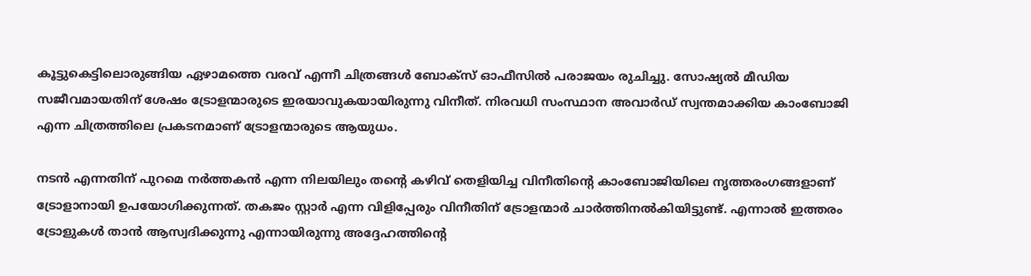കൂട്ടുകെട്ടിലൊരുങ്ങിയ ഏഴാമത്തെ വരവ് എന്നീ ചിത്രങ്ങള്‍ ബോക്‌സ് ഓഫീസില്‍ പരാജയം രുചിച്ചു. സോഷ്യല്‍ മീഡിയ സജീവമായതിന് ശേഷം ട്രോളന്മാരുടെ ഇരയാവുകയായിരുന്നു വിനീത്. നിരവധി സംസ്ഥാന അവാര്‍ഡ് സ്വന്തമാക്കിയ കാംബോജി എന്ന ചിത്രത്തിലെ പ്രകടനമാണ് ട്രോളന്മാരുടെ ആയുധം.

നടന്‍ എന്നതിന് പുറമെ നര്‍ത്തകന്‍ എന്ന നിലയിലും തന്റെ കഴിവ് തെളിയിച്ച വിനീതിന്റെ കാംബോജിയിലെ നൃത്തരംഗങ്ങളാണ് ട്രോളാനായി ഉപയോഗിക്കുന്നത്. തകജം സ്റ്റാര്‍ എന്ന വിളിപ്പേരും വിനീതിന് ട്രോളന്മാര്‍ ചാര്‍ത്തിനല്‍കിയിട്ടുണ്ട്. എന്നാല്‍ ഇത്തരം ട്രോളുകള്‍ താന്‍ ആസ്വദിക്കുന്നു എന്നായിരുന്നു അദ്ദേഹത്തിന്റെ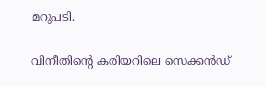മറുപടി.

വിനീതിന്റെ കരിയറിലെ സെക്കന്‍ഡ്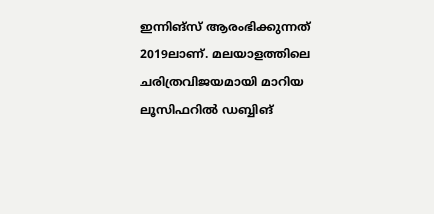ഇന്നിങ്‌സ് ആരംഭിക്കുന്നത് 2019ലാണ്. മലയാളത്തിലെ ചരിത്രവിജയമായി മാറിയ ലൂസിഫറില്‍ ഡബ്ബിങ്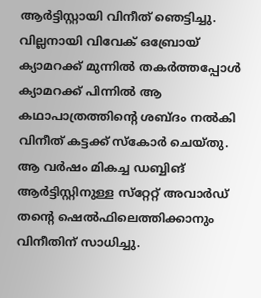ആര്‍ട്ടിസ്റ്റായി വിനീത് ഞെട്ടിച്ചു. വില്ലനായി വിവേക് ഒബ്രോയ് ക്യാമറക്ക് മുന്നില്‍ തകര്‍ത്തപ്പോള്‍ ക്യാമറക്ക് പിന്നില്‍ ആ കഥാപാത്രത്തിന്റെ ശബ്ദം നല്‍കി വിനീത് കട്ടക്ക് സ്‌കോര്‍ ചെയ്തു. ആ വര്‍ഷം മികച്ച ഡബ്ബിങ് ആര്‍ട്ടിസ്റ്റിനുള്ള സ്‌റ്റേറ്റ് അവാര്‍ഡ് തന്റെ ഷെല്‍ഫിലെത്തിക്കാനും വിനീതിന് സാധിച്ചു.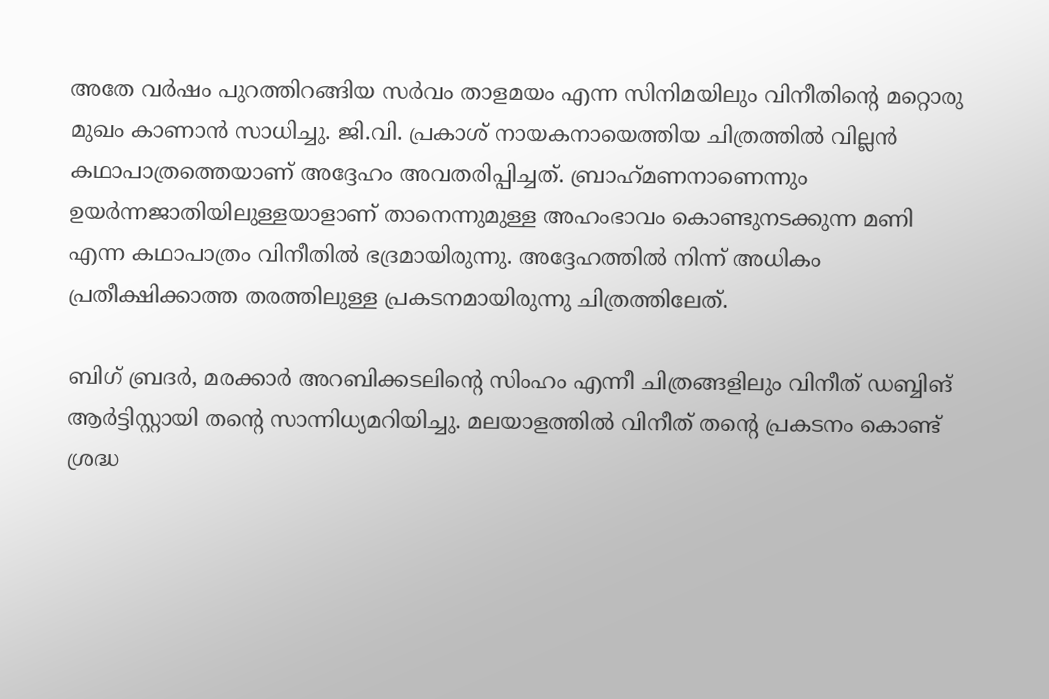അതേ വര്‍ഷം പുറത്തിറങ്ങിയ സര്‍വം താളമയം എന്ന സിനിമയിലും വിനീതിന്റെ മറ്റൊരു മുഖം കാണാന്‍ സാധിച്ചു. ജി.വി. പ്രകാശ് നായകനായെത്തിയ ചിത്രത്തില്‍ വില്ലന്‍ കഥാപാത്രത്തെയാണ് അദ്ദേഹം അവതരിപ്പിച്ചത്. ബ്രാഹ്‌മണനാണെന്നും ഉയര്‍ന്നജാതിയിലുള്ളയാളാണ് താനെന്നുമുള്ള അഹംഭാവം കൊണ്ടുനടക്കുന്ന മണി എന്ന കഥാപാത്രം വിനീതില്‍ ഭദ്രമായിരുന്നു. അദ്ദേഹത്തില്‍ നിന്ന് അധികം പ്രതീക്ഷിക്കാത്ത തരത്തിലുള്ള പ്രകടനമായിരുന്നു ചിത്രത്തിലേത്.

ബിഗ് ബ്രദര്‍, മരക്കാര്‍ അറബിക്കടലിന്റെ സിംഹം എന്നീ ചിത്രങ്ങളിലും വിനീത് ഡബ്ബിങ് ആര്‍ട്ടിസ്റ്റായി തന്റെ സാന്നിധ്യമറിയിച്ചു. മലയാളത്തില്‍ വിനീത് തന്റെ പ്രകടനം കൊണ്ട് ശ്രദ്ധ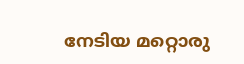നേടിയ മറ്റൊരു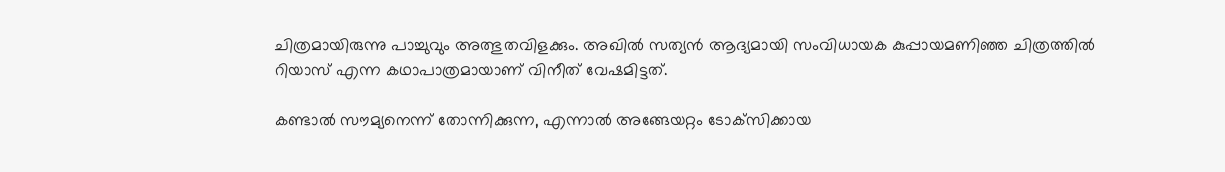ചിത്രമായിരുന്നു പാച്ചുവും അത്ഭുതവിളക്കും. അഖില്‍ സത്യന്‍ ആദ്യമായി സംവിധായക കുപ്പായമണിഞ്ഞ ചിത്രത്തില്‍ റിയാസ് എന്ന കഥാപാത്രമായാണ് വിനീത് വേഷമിട്ടത്.

കണ്ടാല്‍ സൗമ്യനെന്ന് തോന്നിക്കുന്ന, എന്നാല്‍ അങ്ങേയറ്റം ടോക്‌സിക്കായ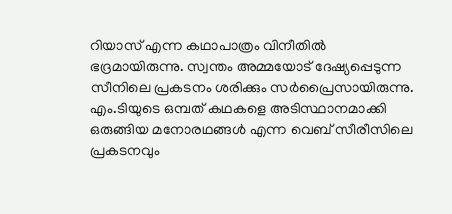റിയാസ് എന്ന കഥാപാത്രം വിനീതില്‍ ഭദ്രമായിരുന്നു. സ്വന്തം അമ്മയോട് ദേഷ്യപ്പെടുന്ന സീനിലെ പ്രകടനം ശരിക്കും സര്‍പ്രൈസായിരുന്നു. എം.ടിയുടെ ഒമ്പത് കഥകളെ അടിസ്ഥാനമാക്കി ഒരുങ്ങിയ മനോരഥങ്ങള്‍ എന്ന വെബ് സീരീസിലെ പ്രകടനവും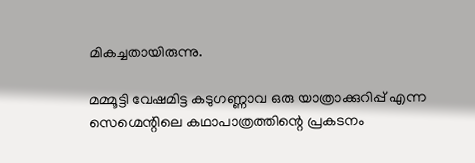മികച്ചതായിരുന്നു.

മമ്മൂട്ടി വേഷമിട്ട കടുഗണ്ണാവ ഒരു യാത്രാക്കുറിപ്പ് എന്ന സെഗ്മെന്റിലെ കഥാപാത്രത്തിന്റെ പ്രകടനം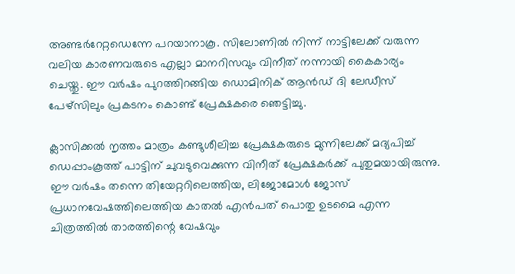അണ്ടര്‍റേറ്റഡെന്നേ പറയാനാകൂ. സിലോണില്‍ നിന്ന് നാട്ടിലേക്ക് വരുന്ന വലിയ കാരണവരുടെ എല്ലാ മാനറിസവും വിനീത് നന്നായി കൈകാര്യം ചെയ്തു. ഈ വര്‍ഷം പുറത്തിറങ്ങിയ ഡൊമിനിക് ആന്‍ഡ് ദി ലേഡീസ് പേഴ്‌സിലും പ്രകടനം കൊണ്ട് പ്രേക്ഷകരെ ഞെട്ടിച്ചു.

ക്ലാസിക്കല്‍ നൃത്തം മാത്രം കണ്ടുശീലിച്ച പ്രേക്ഷകരുടെ മുന്നിലേക്ക് മദ്യപിച്ച് ഡെപ്പാംകൂത്ത് പാട്ടിന് ചുവടുവെക്കുന്ന വിനീത് പ്രേക്ഷകര്‍ക്ക് പുതുമയായിരുന്നു. ഈ വര്‍ഷം തന്നെ തിയേറ്ററിലെത്തിയ, ലിജോമോള്‍ ജോസ് പ്രധാനവേഷത്തിലെത്തിയ കാതല്‍ എന്‍പത് പൊതു ഉടമൈ എന്ന ചിത്രത്തില്‍ താരത്തിന്റെ വേഷവും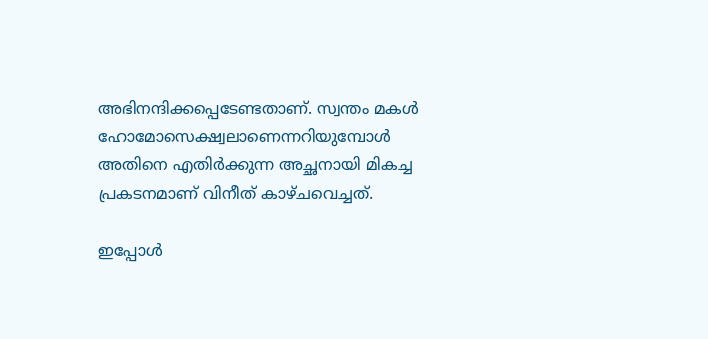അഭിനന്ദിക്കപ്പെടേണ്ടതാണ്. സ്വന്തം മകള്‍ ഹോമോസെക്ഷ്വലാണെന്നറിയുമ്പോള്‍ അതിനെ എതിര്‍ക്കുന്ന അച്ഛനായി മികച്ച പ്രകടനമാണ് വിനീത് കാഴ്ചവെച്ചത്.

ഇപ്പോള്‍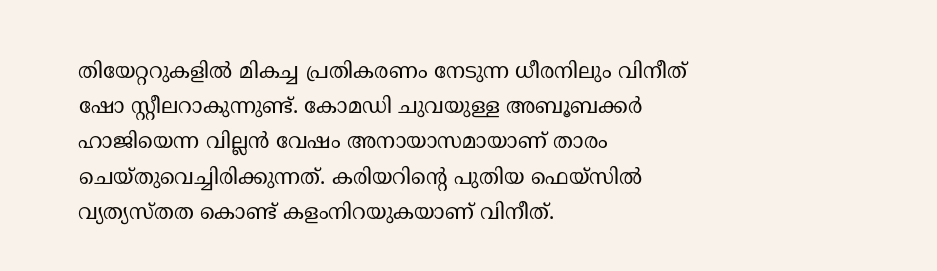തിയേറ്ററുകളില്‍ മികച്ച പ്രതികരണം നേടുന്ന ധീരനിലും വിനീത് ഷോ സ്റ്റീലറാകുന്നുണ്ട്. കോമഡി ചുവയുള്ള അബൂബക്കര്‍ ഹാജിയെന്ന വില്ലന്‍ വേഷം അനായാസമായാണ് താരം ചെയ്തുവെച്ചിരിക്കുന്നത്. കരിയറിന്റെ പുതിയ ഫെയ്‌സില്‍ വ്യത്യസ്തത കൊണ്ട് കളംനിറയുകയാണ് വിനീത്.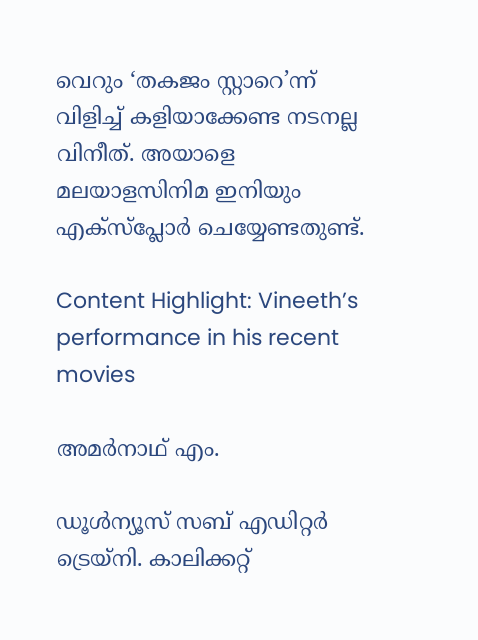വെറും ‘തകജം സ്റ്റാറെ’ന്ന് വിളിച്ച് കളിയാക്കേണ്ട നടനല്ല വിനീത്. അയാളെ മലയാളസിനിമ ഇനിയും എക്‌സ്‌പ്ലോര്‍ ചെയ്യേണ്ടതുണ്ട്.

Content Highlight: Vineeth’s performance in his recent movies

അമര്‍നാഥ് എം.

ഡൂള്‍ന്യൂസ് സബ് എഡിറ്റര്‍ ട്രെയ്‌നി. കാലിക്കറ്റ്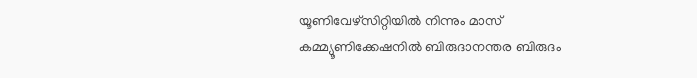യൂണിവേഴ്‌സിറ്റിയില്‍ നിന്നും മാസ് കമ്മ്യൂണിക്കേഷനില്‍ ബിരുദാനന്തര ബിരുദം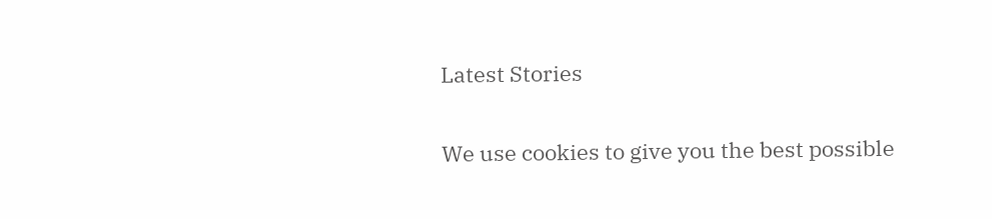Latest Stories

We use cookies to give you the best possible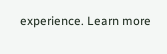experience. Learn more